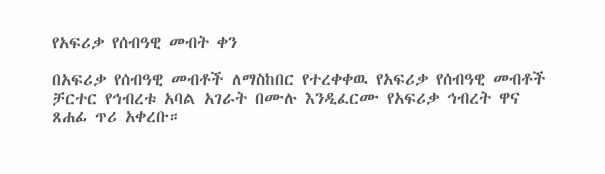የአፍሪቃ የሰብዓዊ መብት ቀን

በአፍሪቃ የሰብዓዊ መብቶች ለማስከበር የተረቀቀዉ የአፍሪቃ የሰብዓዊ መብቶች ቻርተር የኅብረቱ አባል አገራት በሙሉ እንዲፈርሙ የአፍሪቃ ኅብረት ዋና ጸሐፊ ጥሪ አቀረቡ።